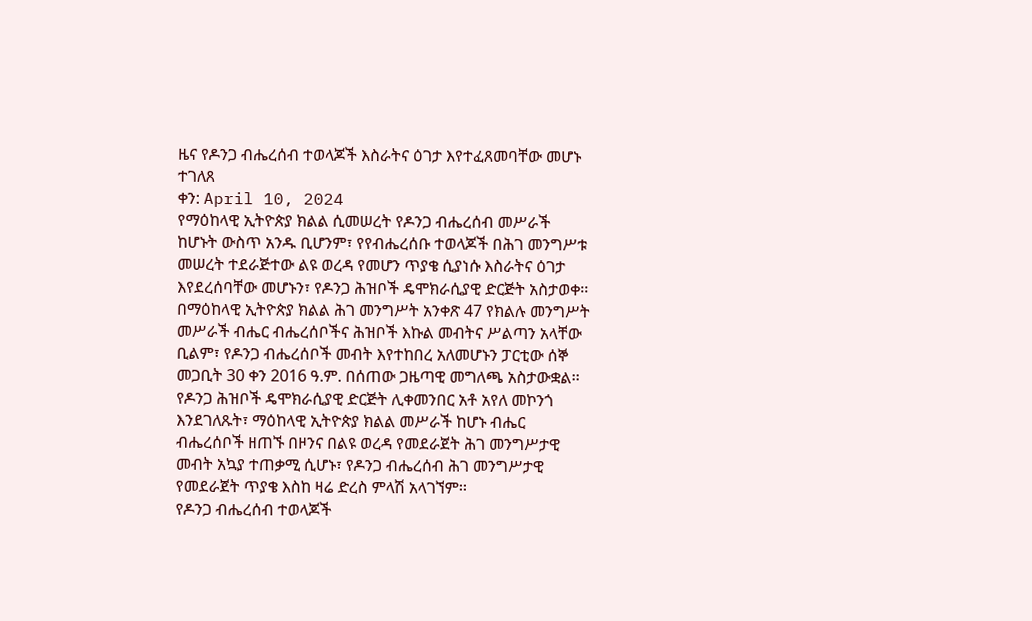ዜና የዶንጋ ብሔረሰብ ተወላጆች እስራትና ዕገታ እየተፈጸመባቸው መሆኑ ተገለጸ
ቀን: April 10, 2024
የማዕከላዊ ኢትዮጵያ ክልል ሲመሠረት የዶንጋ ብሔረሰብ መሥራች ከሆኑት ውስጥ አንዱ ቢሆንም፣ የየብሔረሰቡ ተወላጆች በሕገ መንግሥቱ መሠረት ተደራጅተው ልዩ ወረዳ የመሆን ጥያቄ ሲያነሱ እስራትና ዕገታ እየደረሰባቸው መሆኑን፣ የዶንጋ ሕዝቦች ዴሞክራሲያዊ ድርጅት አስታወቀ፡፡
በማዕከላዊ ኢትዮጵያ ክልል ሕገ መንግሥት አንቀጽ 47 የክልሉ መንግሥት መሥራች ብሔር ብሔረሰቦችና ሕዝቦች እኩል መብትና ሥልጣን አላቸው ቢልም፣ የዶንጋ ብሔረሰቦች መብት እየተከበረ አለመሆኑን ፓርቲው ሰኞ መጋቢት 30 ቀን 2016 ዓ.ም. በሰጠው ጋዜጣዊ መግለጫ አስታውቋል፡፡
የዶንጋ ሕዝቦች ዴሞክራሲያዊ ድርጅት ሊቀመንበር አቶ አየለ መኮንጎ እንደገለጹት፣ ማዕከላዊ ኢትዮጵያ ክልል መሥራች ከሆኑ ብሔር ብሔረሰቦች ዘጠኙ በዞንና በልዩ ወረዳ የመደራጀት ሕገ መንግሥታዊ መብት አኳያ ተጠቃሚ ሲሆኑ፣ የዶንጋ ብሔረሰብ ሕገ መንግሥታዊ የመደራጀት ጥያቄ እስከ ዛሬ ድረስ ምላሽ አላገኘም፡፡
የዶንጋ ብሔረሰብ ተወላጆች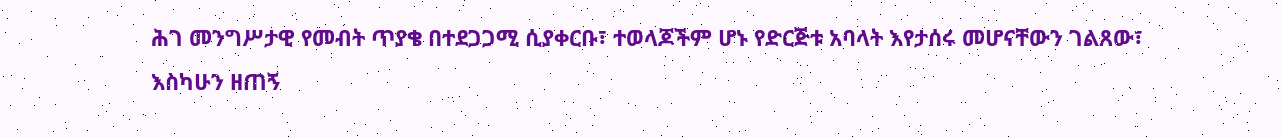ሕገ መንግሥታዊ የመብት ጥያቄ በተደጋጋሚ ሲያቀርቡ፣ ተወላጆችም ሆኑ የድርጅቱ አባላት እየታሰሩ መሆናቸውን ገልጸው፣ እስካሁን ዘጠኝ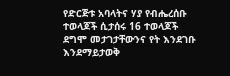የድርጅቱ አባላትና ሃያ የብሔረሰቡ ተወላጆች ሲታሰሩ 16 ተወላጆች ደግሞ መታገታቸውንና የት እንደገቡ እንደማይታወቅ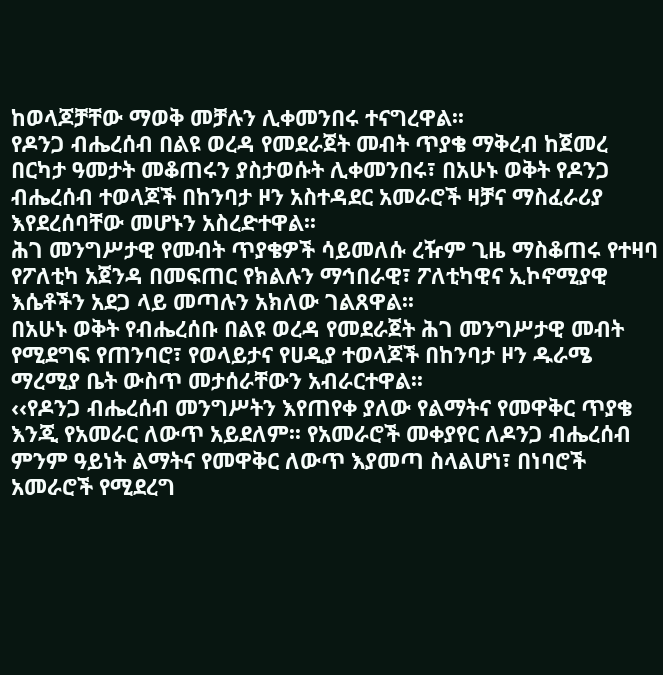ከወላጆቻቸው ማወቅ መቻሉን ሊቀመንበሩ ተናግረዋል፡፡
የዶንጋ ብሔረሰብ በልዩ ወረዳ የመደራጀት መብት ጥያቄ ማቅረብ ከጀመረ በርካታ ዓመታት መቆጠሩን ያስታወሱት ሊቀመንበሩ፣ በአሁኑ ወቅት የዶንጋ ብሔረሰብ ተወላጆች በከንባታ ዞን አስተዳደር አመራሮች ዛቻና ማስፈራሪያ እየደረሰባቸው መሆኑን አስረድተዋል፡፡
ሕገ መንግሥታዊ የመብት ጥያቄዎች ሳይመለሱ ረዥም ጊዜ ማስቆጠሩ የተዛባ የፖለቲካ አጀንዳ በመፍጠር የክልሉን ማኅበራዊ፣ ፖለቲካዊና ኢኮኖሚያዊ እሴቶችን አደጋ ላይ መጣሉን አክለው ገልጸዋል፡፡
በአሁኑ ወቅት የብሔረሰቡ በልዩ ወረዳ የመደራጀት ሕገ መንግሥታዊ መብት የሚደግፍ የጠንባሮ፣ የወላይታና የሀዲያ ተወላጆች በከንባታ ዞን ዱራሜ ማረሚያ ቤት ውስጥ መታሰራቸውን አብራርተዋል፡፡
‹‹የዶንጋ ብሔረሰብ መንግሥትን እየጠየቀ ያለው የልማትና የመዋቅር ጥያቄ እንጂ የአመራር ለውጥ አይደለም፡፡ የአመራሮች መቀያየር ለዶንጋ ብሔረሰብ ምንም ዓይነት ልማትና የመዋቅር ለውጥ እያመጣ ስላልሆነ፣ በነባሮች አመራሮች የሚደረግ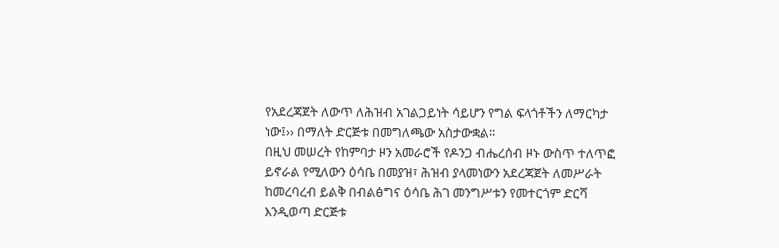የአደረጃጀት ለውጥ ለሕዝብ አገልጋይነት ሳይሆን የግል ፍላጎቶችን ለማርካታ ነው፤›› በማለት ድርጅቱ በመግለጫው አስታውቋል፡፡
በዚህ መሠረት የከምባታ ዞን አመራሮች የዶንጋ ብሔረሰብ ዞኑ ውስጥ ተለጥፎ ይኖራል የሚለውን ዕሳቤ በመያዝ፣ ሕዝብ ያላመነውን አደረጃጀት ለመሥራት ከመረባረብ ይልቅ በብልፅግና ዕሳቤ ሕገ መንግሥቱን የመተርጎም ድርሻ እንዲወጣ ድርጅቱ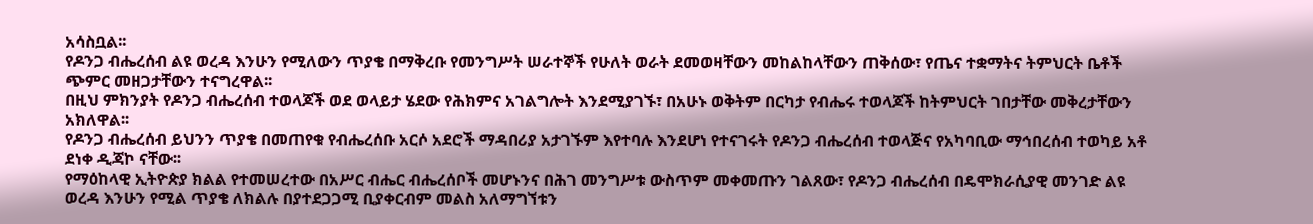አሳስቧል፡፡
የዶንጋ ብሔረሰብ ልዩ ወረዳ እንሁን የሚለውን ጥያቄ በማቅረቡ የመንግሥት ሠራተኞች የሁለት ወራት ደመወዛቸውን መከልከላቸውን ጠቅሰው፣ የጤና ተቋማትና ትምህርት ቤቶች ጭምር መዘጋታቸውን ተናግረዋል፡፡
በዚህ ምክንያት የዶንጋ ብሔረሰብ ተወላጆች ወደ ወላይታ ሄደው የሕክምና አገልግሎት እንደሚያገኙ፣ በአሁኑ ወቅትም በርካታ የብሔሩ ተወላጆች ከትምህርት ገበታቸው መቅረታቸውን አክለዋል፡፡
የዶንጋ ብሔረሰብ ይህንን ጥያቄ በመጠየቁ የብሔረሰቡ አርሶ አደሮች ማዳበሪያ አታገኙም እየተባሉ እንደሆነ የተናገሩት የዶንጋ ብሔረሰብ ተወላጅና የአካባቢው ማኅበረሰብ ተወካይ አቶ ደነቀ ዲጃኮ ናቸው፡፡
የማዕከላዊ ኢትዮጵያ ክልል የተመሠረተው በአሥር ብሔር ብሔረሰቦች መሆኑንና በሕገ መንግሥቱ ውስጥም መቀመጡን ገልጸው፣ የዶንጋ ብሔረሰብ በዴሞክራሲያዊ መንገድ ልዩ ወረዳ እንሁን የሚል ጥያቄ ለክልሉ በያተደጋጋሚ ቢያቀርብም መልስ አለማግኘቱን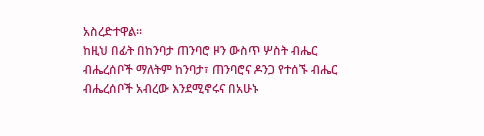አስረድተዋል፡፡
ከዚህ በፊት በከንባታ ጠንባሮ ዞን ውስጥ ሦስት ብሔር ብሔረሰቦች ማለትም ከንባታ፣ ጠንባሮና ዶንጋ የተሰኙ ብሔር ብሔረሰቦች አብረው እንደሚኖሩና በአሁኑ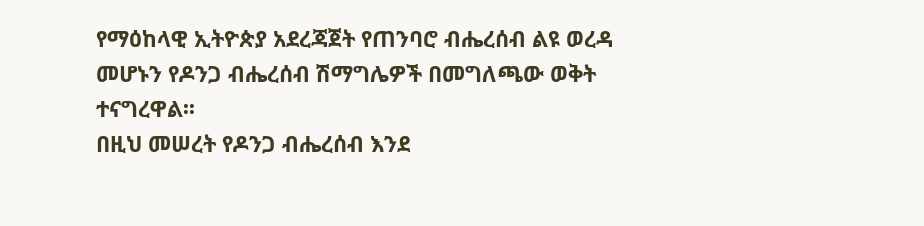የማዕከላዊ ኢትዮጵያ አደረጃጀት የጠንባሮ ብሔረሰብ ልዩ ወረዳ መሆኑን የዶንጋ ብሔረሰብ ሽማግሌዎች በመግለጫው ወቅት ተናግረዋል፡፡
በዚህ መሠረት የዶንጋ ብሔረሰብ እንደ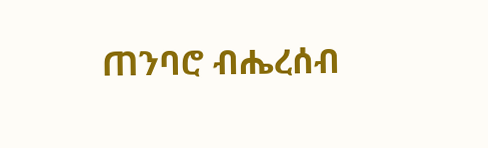ጠንባሮ ብሔረሰብ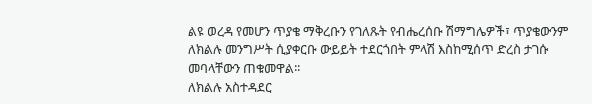ልዩ ወረዳ የመሆን ጥያቄ ማቅረቡን የገለጹት የብሔረሰቡ ሽማግሌዎች፣ ጥያቄውንም ለክልሉ መንግሥት ሲያቀርቡ ውይይት ተደርጎበት ምላሽ እስከሚሰጥ ድረስ ታገሱ መባላቸውን ጠቁመዋል፡፡
ለክልሉ አስተዳደር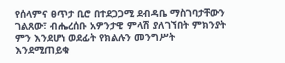የሰላምና ፀጥታ ቢሮ በተደጋጋሚ ደብዳቤ ማስገባታቸውን ገልጸው፣ ብሔረሰቡ አዎንታዊ ምላሽ ያለገኘበት ምክንያት ምን እንደሆነ ወደፊት የክልሉን መንግሥት እንደሚጠይቁ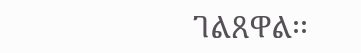ገልጸዋል፡፡